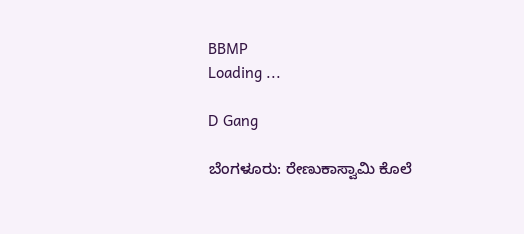BBMP
Loading ...

D Gang

ಬೆಂಗಳೂರು: ರೇಣುಕಾಸ್ವಾಮಿ ಕೊಲೆ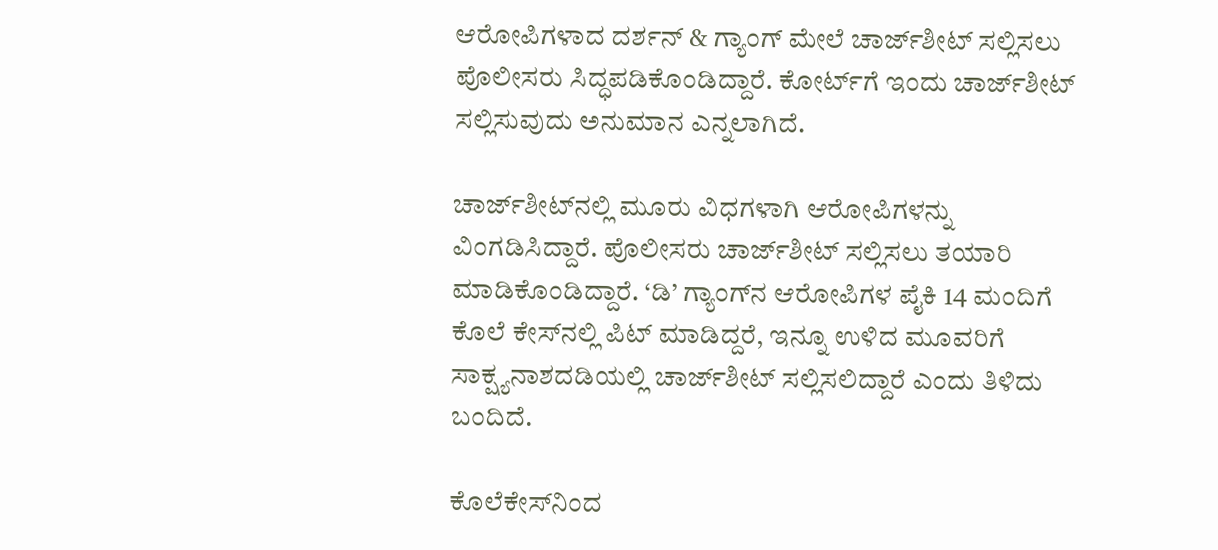ಆರೋಪಿಗಳಾದ ದರ್ಶನ್ & ಗ್ಯಾಂಗ್ ಮೇಲೆ ಚಾರ್ಜ್‌ಶೀಟ್‌ ಸಲ್ಲಿಸಲು ಪೊಲೀಸರು ಸಿದ್ಧಪಡಿಕೊಂಡಿದ್ದಾರೆ. ಕೋರ್ಟ್‌ಗೆ ಇಂದು ಚಾರ್ಜ್‌ಶೀಟ್‌ ಸಲ್ಲಿಸುವುದು ಅನುಮಾನ ಎನ್ನಲಾಗಿದೆ.

ಚಾರ್ಜ್‌ಶೀಟ್‌ನಲ್ಲಿ ಮೂರು ವಿಧಗಳಾಗಿ ಆರೋಪಿಗಳನ್ನು ವಿಂಗಡಿಸಿದ್ದಾರೆ. ಪೊಲೀಸರು ಚಾರ್ಜ್‌ಶೀಟ್‌ ಸಲ್ಲಿಸಲು ತಯಾರಿ ಮಾಡಿಕೊಂಡಿದ್ದಾರೆ. ‘ಡಿ’ ಗ್ಯಾಂಗ್‌ನ ಆರೋಪಿಗಳ ಪೈಕಿ 14 ಮಂದಿಗೆ ಕೊಲೆ ಕೇಸ್‌ನಲ್ಲಿ ಪಿಟ್ ಮಾಡಿದ್ದರೆ, ಇನ್ನೂ ಉಳಿದ ಮೂವರಿಗೆ ಸಾಕ್ಷ್ಯನಾಶದಡಿಯಲ್ಲಿ ಚಾರ್ಜ್‌ಶೀಟ್‌ ಸಲ್ಲಿಸಲಿದ್ದಾರೆ ಎಂದು ತಿಳಿದು ಬಂದಿದೆ.

ಕೊಲೆಕೇಸ್‌ನಿಂದ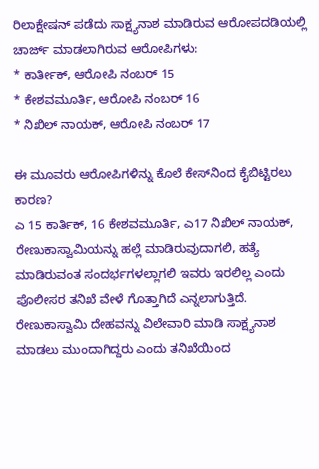ರಿಲಾಕ್ಷೇಷನ್ ಪಡೆದು ಸಾಕ್ಷ್ಯನಾಶ ಮಾಡಿರುವ ಆರೋಪದಡಿಯಲ್ಲಿ ಚಾರ್ಜ್ ಮಾಡಲಾಗಿರುವ ಆರೋಪಿಗಳು:
* ಕಾರ್ತೀಕ್, ಆರೋಪಿ ನಂಬರ್ 15
* ಕೇಶವಮೂರ್ತಿ, ಆರೋಪಿ ನಂಬರ್ 16
* ನಿಖಿಲ್ ನಾಯಕ್, ಆರೋಪಿ ನಂಬರ್ 17

ಈ ಮೂವರು ಆರೋಪಿಗಳಿನ್ನು ಕೊಲೆ ಕೇಸ್‌ನಿಂದ ಕೈಬಿಟ್ಟಿರಲು ಕಾರಣ?
ಎ 15 ಕಾರ್ತಿಕ್, 16 ಕೇಶವಮೂರ್ತಿ, ಎ17 ನಿಖಿಲ್ ನಾಯಕ್, ರೇಣುಕಾಸ್ವಾಮಿಯನ್ನು ಹಲ್ಲೆ ಮಾಡಿರುವುದಾಗಲಿ, ಹತ್ಯೆ ಮಾಡಿರುವಂತ ಸಂದರ್ಭಗಳಲ್ಲಾಗಲಿ ಇವರು ಇರಲಿಲ್ಲ ಎಂದು ಪೊಲೀಸರ ತನಿಖೆ ವೇಳೆ ಗೊತ್ತಾಗಿದೆ ಎನ್ನಲಾಗುತ್ತಿದೆ. ರೇಣುಕಾಸ್ವಾಮಿ ದೇಹವನ್ನು ವಿಲೇವಾರಿ ಮಾಡಿ ಸಾಕ್ಷ್ಯನಾಶ ಮಾಡಲು ಮುಂದಾಗಿದ್ದರು ಎಂದು ತನಿಖೆಯಿಂದ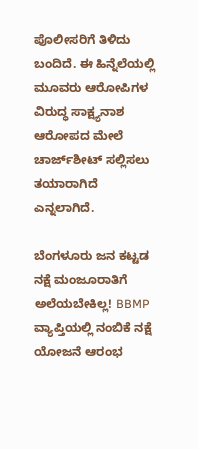ಪೊಲೀಸರಿಗೆ ತಿಳಿದು ಬಂದಿದೆ. ಈ ಹಿನ್ನೆಲೆಯಲ್ಲಿ ಮೂವರು ಆರೋಪಿಗಳ ವಿರುದ್ಧ ಸಾಕ್ಷ್ಯನಾಶ ಆರೋಪದ ಮೇಲೆ ಚಾರ್ಜ್‌ಶೀಟ್‌ ಸಲ್ಲಿಸಲು ತಯಾರಾಗಿದೆ ಎನ್ನಲಾಗಿದೆ.

ಬೆಂಗಳೂರು ಜನ ಕಟ್ಟಡ ನಕ್ಷೆ ಮಂಜೂರಾತಿಗೆ ಅಲೆಯಬೇಕಿಲ್ಲ! BBMP ವ್ಯಾಪ್ತಿಯಲ್ಲಿ ನಂಬಿಕೆ ನಕ್ಷೆ ಯೋಜನೆ ಆರಂಭ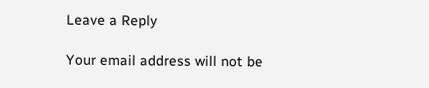Leave a Reply

Your email address will not be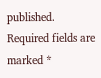published. Required fields are marked *